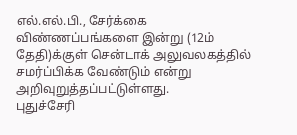எல்.எல்.பி., சேர்க்கை விண்ணப்பங்களை இன்று (12ம் தேதி)க்குள் சென்டாக் அலுவலகத்தில் சமர்ப்பிக்க வேண்டும் என்று அறிவுறுத்தப்பட்டுள்ளது.
புதுச்சேரி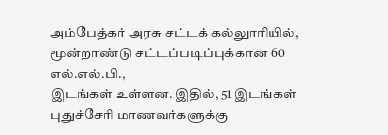அம்பேத்கர் அரசு சட்டக் கல்லுாரியில், மூன்றாண்டு சட்டப்படிப்புக்கான 60 எல்.எல்.பி.,
இடங்கள் உள்ளன. இதில், 51 இடங்கள் புதுச்சேரி மாணவர்களுக்கு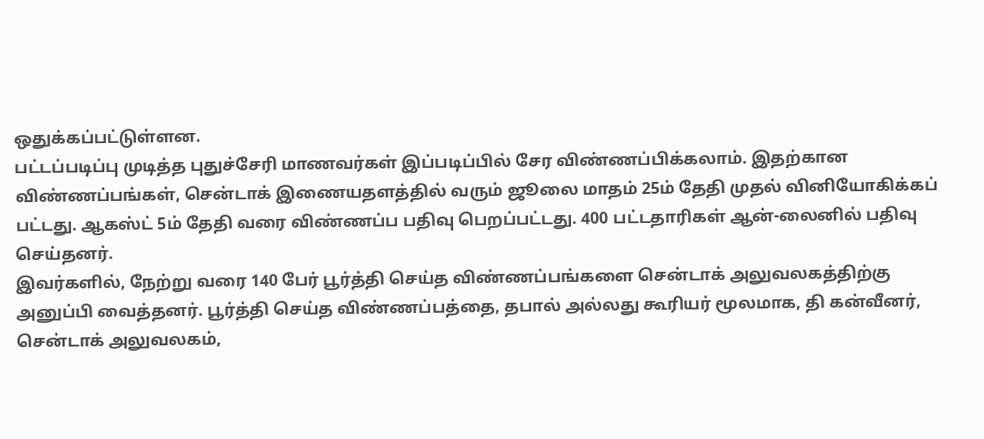ஒதுக்கப்பட்டுள்ளன.
பட்டப்படிப்பு முடித்த புதுச்சேரி மாணவர்கள் இப்படிப்பில் சேர விண்ணப்பிக்கலாம். இதற்கான விண்ணப்பங்கள், சென்டாக் இணையதளத்தில் வரும் ஜூலை மாதம் 25ம் தேதி முதல் வினியோகிக்கப் பட்டது. ஆகஸ்ட் 5ம் தேதி வரை விண்ணப்ப பதிவு பெறப்பட்டது. 400 பட்டதாரிகள் ஆன்-லைனில் பதிவு செய்தனர்.
இவர்களில், நேற்று வரை 140 பேர் பூர்த்தி செய்த விண்ணப்பங்களை சென்டாக் அலுவலகத்திற்கு அனுப்பி வைத்தனர். பூர்த்தி செய்த விண்ணப்பத்தை, தபால் அல்லது கூரியர் மூலமாக, தி கன்வீனர், சென்டாக் அலுவலகம்,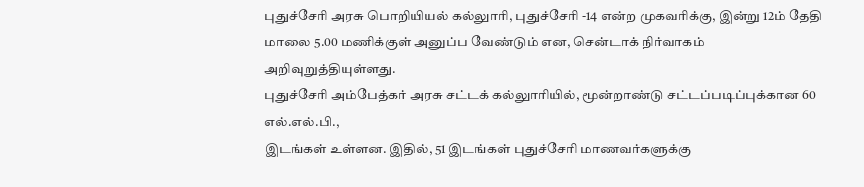புதுச்சேரி அரசு பொறியியல் கல்லுாரி, புதுச்சேரி -14 என்ற முகவரிக்கு, இன்று 12ம் தேதி மாலை 5.00 மணிக்குள் அனுப்ப வேண்டும் என, சென்டாக் நிர்வாகம் அறிவுறுத்தியுள்ளது.
புதுச்சேரி அம்பேத்கர் அரசு சட்டக் கல்லுாரியில், மூன்றாண்டு சட்டப்படிப்புக்கான 60 எல்.எல்.பி.,
இடங்கள் உள்ளன. இதில், 51 இடங்கள் புதுச்சேரி மாணவர்களுக்கு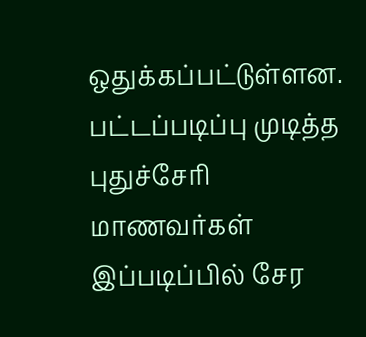ஒதுக்கப்பட்டுள்ளன.
பட்டப்படிப்பு முடித்த புதுச்சேரி மாணவர்கள் இப்படிப்பில் சேர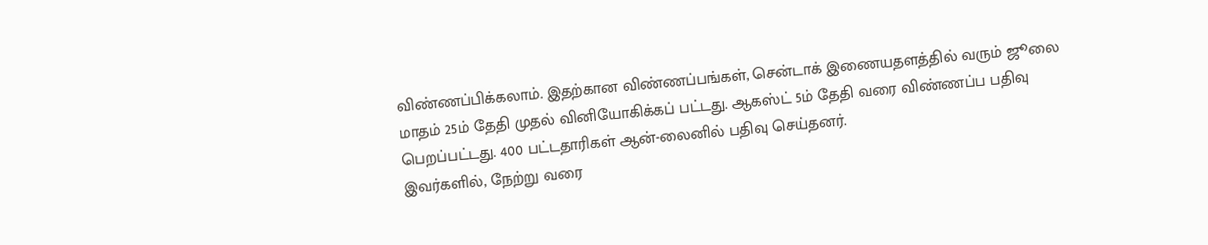விண்ணப்பிக்கலாம். இதற்கான விண்ணப்பங்கள், சென்டாக் இணையதளத்தில் வரும் ஜூலை மாதம் 25ம் தேதி முதல் வினியோகிக்கப் பட்டது. ஆகஸ்ட் 5ம் தேதி வரை விண்ணப்ப பதிவு பெறப்பட்டது. 400 பட்டதாரிகள் ஆன்-லைனில் பதிவு செய்தனர்.
இவர்களில், நேற்று வரை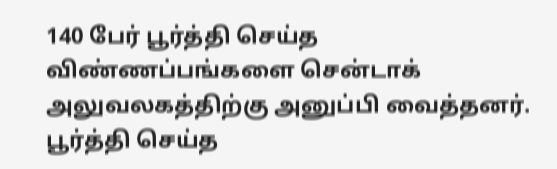140 பேர் பூர்த்தி செய்த விண்ணப்பங்களை சென்டாக் அலுவலகத்திற்கு அனுப்பி வைத்தனர். பூர்த்தி செய்த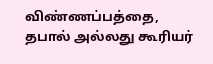விண்ணப்பத்தை, தபால் அல்லது கூரியர்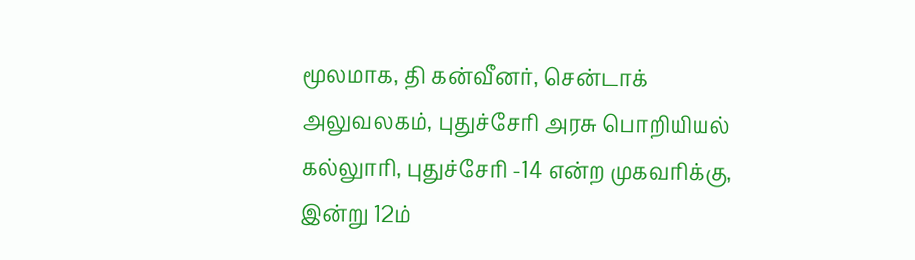மூலமாக, தி கன்வீனர், சென்டாக் அலுவலகம், புதுச்சேரி அரசு பொறியியல் கல்லுாரி, புதுச்சேரி -14 என்ற முகவரிக்கு, இன்று 12ம்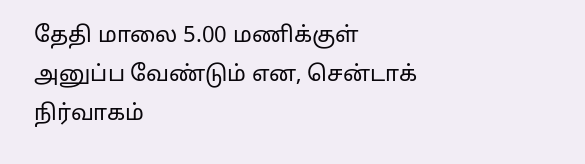தேதி மாலை 5.00 மணிக்குள் அனுப்ப வேண்டும் என, சென்டாக் நிர்வாகம்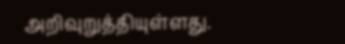அறிவுறுத்தியுள்ளது.